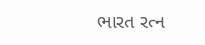ભારત રત્ન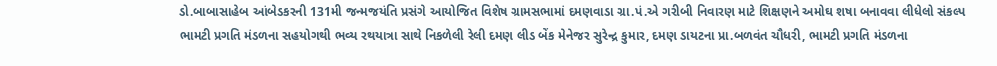ડો.બાબાસાહેબ આંબેડકરની 131મી જન્મજયંતિ પ્રસંગે આયોજિત વિશેષ ગ્રામસભામાં દમણવાડા ગ્રા.પં.એ ગરીબી નિવારણ માટે શિક્ષણને અમોઘ શષા બનાવવા લીધેલો સંકલ્પ
ભામટી પ્રગતિ મંડળના સહયોગથી ભવ્ય રથયાત્રા સાથે નિકળેલી રેલી દમણ લીડ બેંક મેનેજર સુરેન્દ્ર કુમાર, દમણ ડાયટના પ્રા.બળવંત ચૌધરી, ભામટી પ્રગતિ મંડળના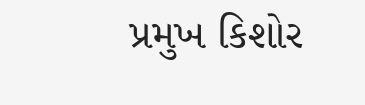પ્રમુખ કિશોર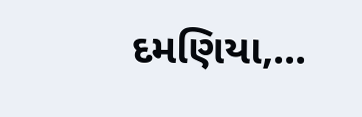દમણિયા,...